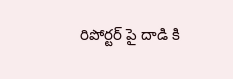రిపోర్టర్ పై దాడి కి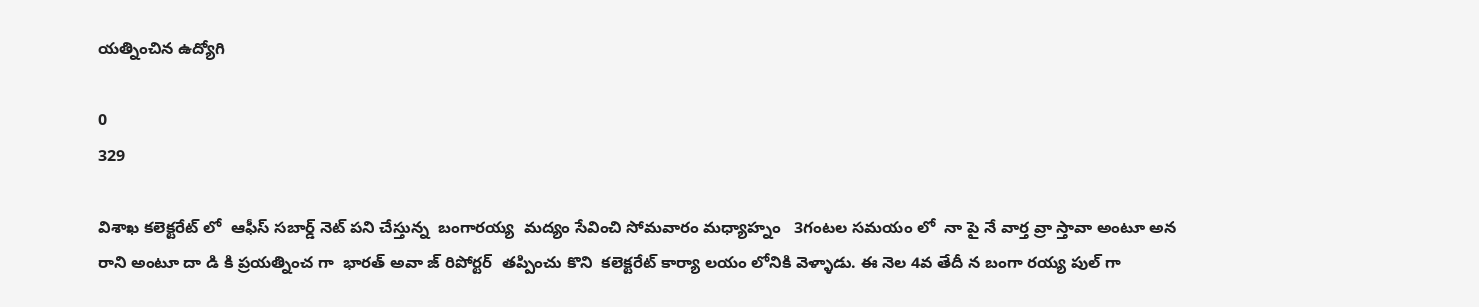యత్నించిన ఉద్యోగి

0
329

విశాఖ కలెక్టరేట్ లో  ఆఫీస్ సబార్డ్ నెట్ పని చేస్తున్న  బంగారయ్య  మద్యం సేవించి సోమవారం మధ్యాహ్నం   3గంటల సమయం లో  నా పై నే వార్త వ్రా స్తావా అంటూ అన రాని అంటూ దా డి కి ప్రయత్నించ గా  భారత్ అవా జ్ రిపోర్టర్  తప్పించు కొని  కలెక్టరేట్ కార్యా లయం లోనికి వెళ్ళాడు. ఈ నెల 4వ తేదీ న బంగా రయ్య పుల్ గా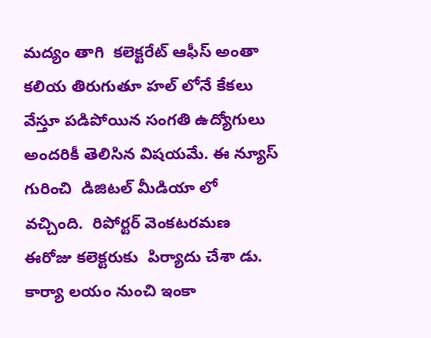మద్యం తాగి  కలెక్టరేట్ ఆఫీస్ అంతా కలియ తిరుగుతూ హల్ లోనే కేకలు వేస్తూ పడిపోయిన సంగతి ఉద్యోగులు అందరికీ తెలిసిన విషయమే. ఈ న్యూస్ గురించి  డిజిటల్ మీడియా లో  వచ్చింది.  రిపోర్టర్ వెంకటరమణ  ఈరోజు కలెక్టరుకు  పిర్యాదు చేశా డు. కార్యా లయం నుంచి ఇంకా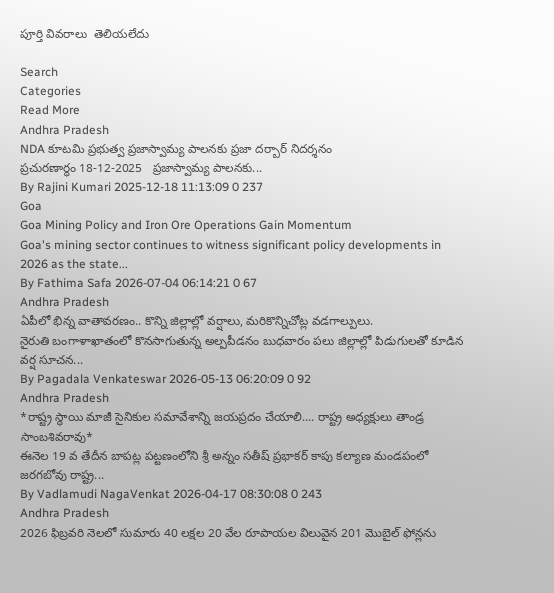పూర్తి వివరాలు  తెలియలేదు

Search
Categories
Read More
Andhra Pradesh
NDA కూటమి ప్రభుత్వ ప్రజాస్వామ్య పాలనకు ప్రజా దర్బార్ నిదర్శనం
ప్ర‌చుర‌ణార్థం 18-12-2025   ప్ర‌జాస్వామ్య పాల‌న‌కు...
By Rajini Kumari 2025-12-18 11:13:09 0 237
Goa
Goa Mining Policy and Iron Ore Operations Gain Momentum
Goa's mining sector continues to witness significant policy developments in 2026 as the state...
By Fathima Safa 2026-07-04 06:14:21 0 67
Andhra Pradesh
ఏపీలో భిన్న వాతావరణం.. కొన్ని జిల్లాల్లో వర్షాలు, మరికొన్నిచోట్ల వడగాల్పులు.
నైరుతి బంగాళాఖాతంలో కొనసాగుతున్న అల్పపీడనం బుధవారం పలు జిల్లాల్లో పిడుగులతో కూడిన వర్ష సూచన...
By Pagadala Venkateswar 2026-05-13 06:20:09 0 92
Andhra Pradesh
*రాష్ట్ర స్థాయి మాజీ సైనికుల సమావేశాన్ని జయప్రదం చేయాలి.... రాష్ట్ర అధ్యక్షులు తాండ్ర సాంబశివరావు*
ఈనెల 19 వ తేదీన బాపట్ల పట్టణంలోని శ్రీ అన్నం సతీష్ ప్రభాకర్ కాపు కల్యాణ మండపంలో జరగబోవు రాష్ట్ర...
By Vadlamudi NagaVenkat 2026-04-17 08:30:08 0 243
Andhra Pradesh
2026 ఫిబ్రవరి నెలలో సుమారు 40 లక్షల 20 వేల రూపాయల విలువైన 201 మొబైల్ ఫోన్లను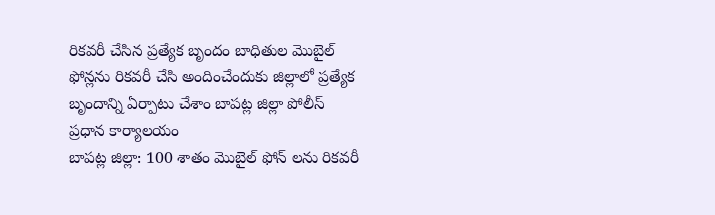రికవరీ చేసిన ప్రత్యేక బృందం బాధితుల మొబైల్ ఫోన్లను రికవరీ చేసి అందించేందుకు జిల్లాలో ప్రత్యేక బృందాన్ని ఏర్పాటు చేశాం బాపట్ల జిల్లా పోలీస్ ప్రధాన కార్యాలయం
బాపట్ల జిల్లా: 100 శాతం మొబైల్ ఫోన్ లను రికవరీ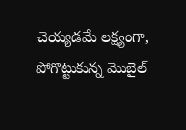చెయ్యడమే లక్ష్యంగా, పోగొట్టుకున్న మొబైల్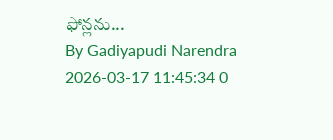ఫోన్లను...
By Gadiyapudi Narendra 2026-03-17 11:45:34 0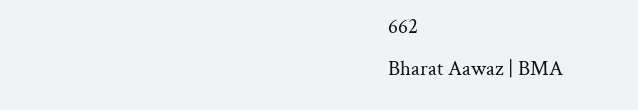662
Bharat Aawaz | BMA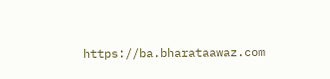https://ba.bharataawaz.com